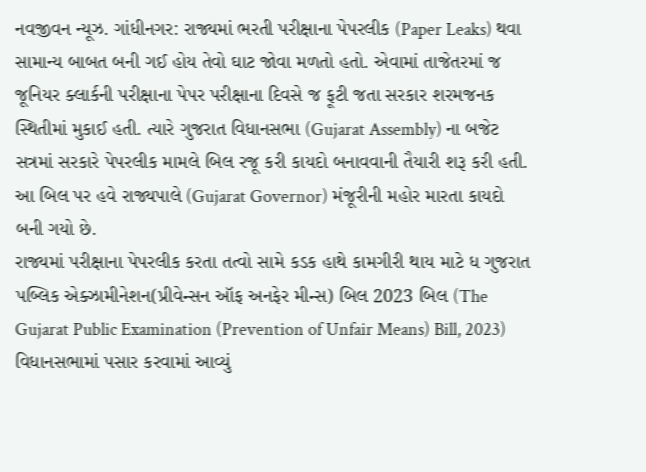નવજીવન ન્યૂઝ. ગાંધીનગર: રાજ્યમાં ભરતી પરીક્ષાના પેપરલીક (Paper Leaks) થવા સામાન્ય બાબત બની ગઈ હોય તેવો ઘાટ જોવા મળતો હતો. એવામાં તાજેતરમાં જ જૂનિયર ક્લાર્કની પરીક્ષાના પેપર પરીક્ષાના દિવસે જ ફૂટી જતા સરકાર શરમજનક સ્થિતીમાં મુકાઈ હતી. ત્યારે ગુજરાત વિધાનસભા (Gujarat Assembly) ના બજેટ સત્રમાં સરકારે પેપરલીક મામલે બિલ રજૂ કરી કાયદો બનાવવાની તૈયારી શરૂ કરી હતી. આ બિલ પર હવે રાજ્યપાલે (Gujarat Governor) મંજૂરીની મહોર મારતા કાયદો બની ગયો છે.
રાજ્યમાં પરીક્ષાના પેપરલીક કરતા તત્વો સામે કડક હાથે કામગીરી થાય માટે ધ ગુજરાત પબ્લિક એક્ઝામીનેશન(પ્રીવેન્સન ઑફ અનફેર મીન્સ) બિલ 2023 બિલ (The Gujarat Public Examination (Prevention of Unfair Means) Bill, 2023) વિધાનસભામાં પસાર કરવામાં આવ્યું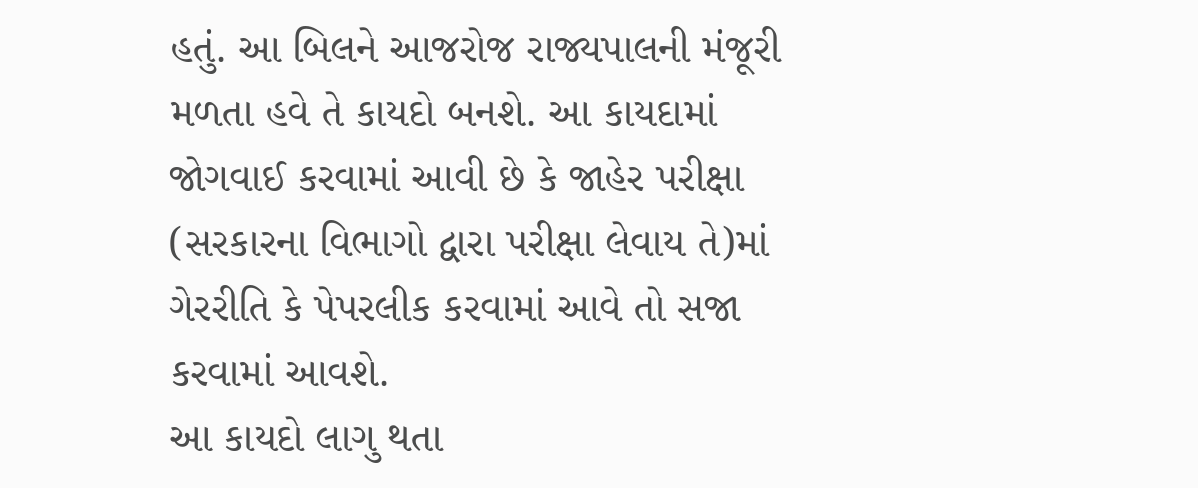હતું. આ બિલને આજરોજ રાજ્યપાલની મંજૂરી મળતા હવે તે કાયદો બનશે. આ કાયદામાં જોગવાઈ કરવામાં આવી છે કે જાહેર પરીક્ષા (સરકારના વિભાગો દ્વારા પરીક્ષા લેવાય તે)માં ગેરરીતિ કે પેપરલીક કરવામાં આવે તો સજા કરવામાં આવશે.
આ કાયદો લાગુ થતા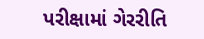પરીક્ષામાં ગેરરીતિ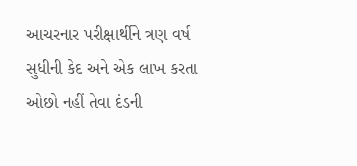આચરનાર પરીક્ષાર્થીને ત્રણ વર્ષ સુધીની કેદ અને એક લાખ કરતા ઓછો નહીં તેવા દંડની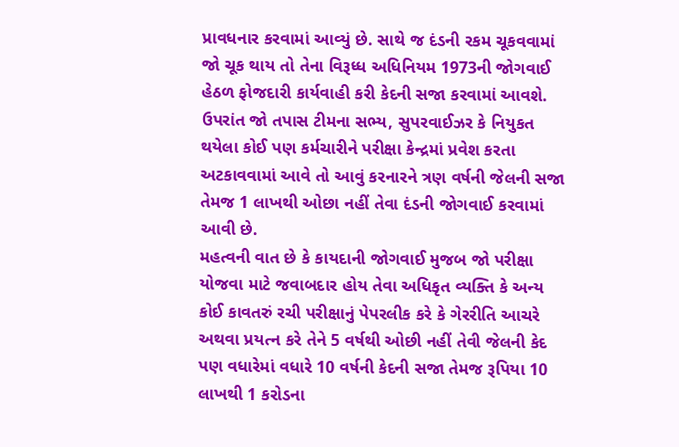પ્રાવધનાર કરવામાં આવ્યું છે. સાથે જ દંડની રકમ ચૂકવવામાં જો ચૂક થાય તો તેના વિરૂધ્ધ અધિનિયમ 1973ની જોગવાઈ હેઠળ ફોજદારી કાર્યવાહી કરી કેદની સજા કરવામાં આવશે. ઉપરાંત જો તપાસ ટીમના સભ્ય, સુપરવાઈઝર કે નિયુકત થયેલા કોઈ પણ કર્મચારીને પરીક્ષા કેન્દ્રમાં પ્રવેશ કરતા અટકાવવામાં આવે તો આવું કરનારને ત્રણ વર્ષની જેલની સજા તેમજ 1 લાખથી ઓછા નહીં તેવા દંડની જોગવાઈ કરવામાં આવી છે.
મહત્વની વાત છે કે કાયદાની જોગવાઈ મુજબ જો પરીક્ષા યોજવા માટે જવાબદાર હોય તેવા અધિકૃત વ્યક્તિ કે અન્ય કોઈ કાવતરું રચી પરીક્ષાનું પેપરલીક કરે કે ગેરરીતિ આચરે અથવા પ્રયત્ન કરે તેને 5 વર્ષથી ઓછી નહીં તેવી જેલની કેદ પણ વધારેમાં વધારે 10 વર્ષની કેદની સજા તેમજ રૂપિયા 10 લાખથી 1 કરોડના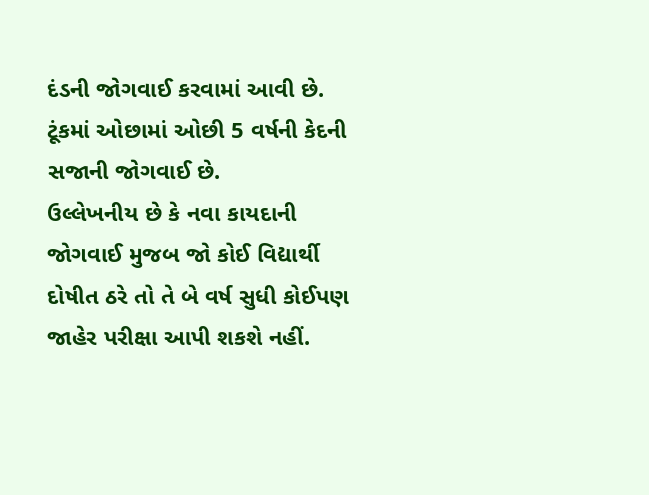દંડની જોગવાઈ કરવામાં આવી છે. ટૂંકમાં ઓછામાં ઓછી 5 વર્ષની કેદની સજાની જોગવાઈ છે.
ઉલ્લેખનીય છે કે નવા કાયદાની જોગવાઈ મુજબ જો કોઈ વિદ્યાર્થી દોષીત ઠરે તો તે બે વર્ષ સુધી કોઈપણ જાહેર પરીક્ષા આપી શકશે નહીં.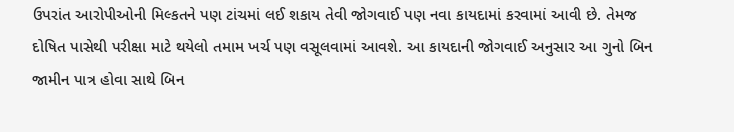ઉપરાંત આરોપીઓની મિલ્કતને પણ ટાંચમાં લઈ શકાય તેવી જોગવાઈ પણ નવા કાયદામાં કરવામાં આવી છે. તેમજ દોષિત પાસેથી પરીક્ષા માટે થયેલો તમામ ખર્ચ પણ વસૂલવામાં આવશે. આ કાયદાની જોગવાઈ અનુસાર આ ગુનો બિન જામીન પાત્ર હોવા સાથે બિન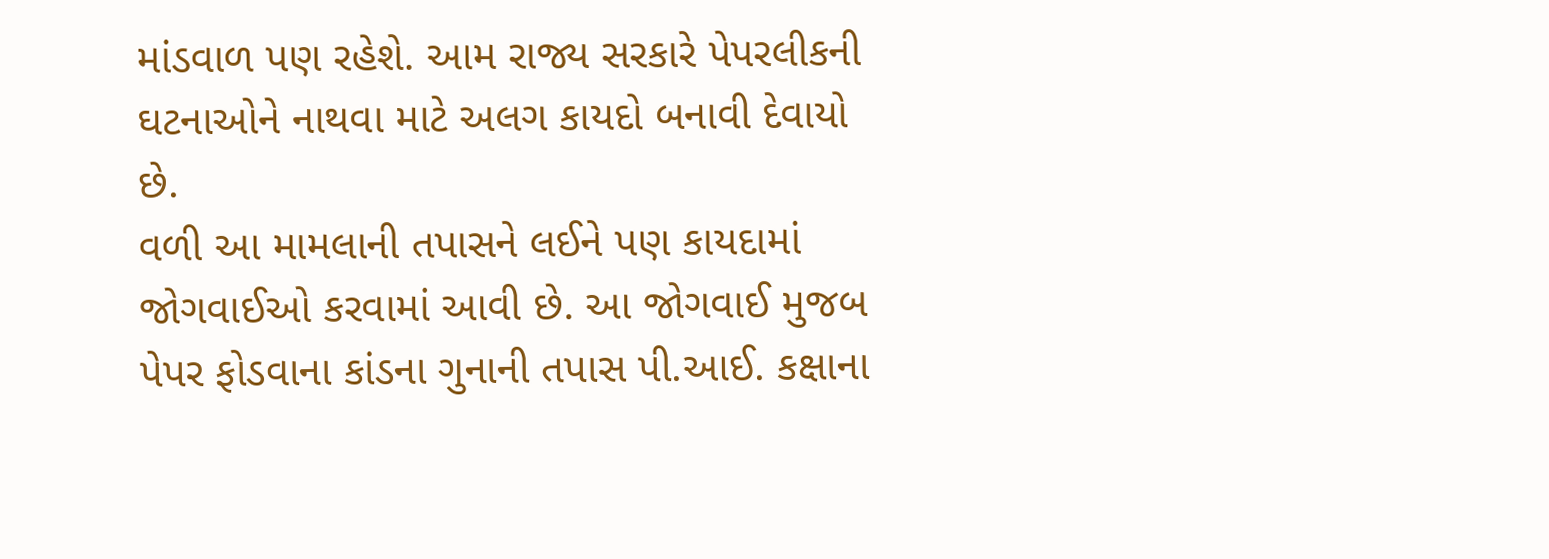માંડવાળ પણ રહેશે. આમ રાજ્ય સરકારે પેપરલીકની ઘટનાઓને નાથવા માટે અલગ કાયદો બનાવી દેવાયો છે.
વળી આ મામલાની તપાસને લઈને પણ કાયદામાં જોગવાઈઓ કરવામાં આવી છે. આ જોગવાઈ મુજબ પેપર ફોડવાના કાંડના ગુનાની તપાસ પી.આઈ. કક્ષાના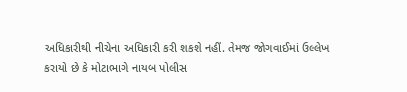અધિકારીથી નીચેના અધિકારી કરી શકશે નહીં. તેમજ જોગવાઈમાં ઉલ્લેખ કરાયો છે કે મોટાભાગે નાયબ પોલીસ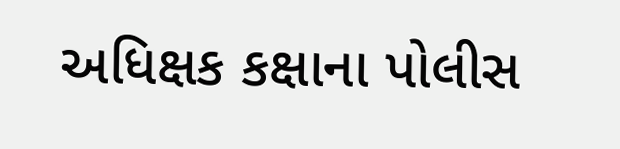અધિક્ષક કક્ષાના પોલીસ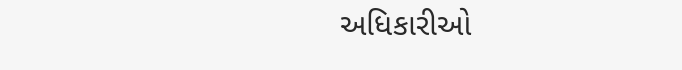અધિકારીઓ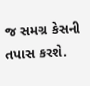જ સમગ્ર કેસની તપાસ કરશે.